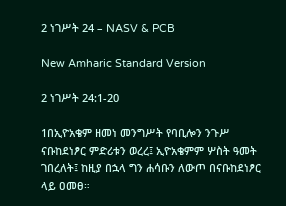2 ነገሥት 24 – NASV & PCB

New Amharic Standard Version

2 ነገሥት 24:1-20

1በኢዮአቄም ዘመነ መንግሥት የባቢሎን ንጉሥ ናቡከደነፆር ምድሪቱን ወረረ፤ ኢዮአቄምም ሦስት ዓመት ገበረለት፤ ከዚያ በኋላ ግን ሐሳቡን ለውጦ በናቡከደነፆር ላይ ዐመፀ።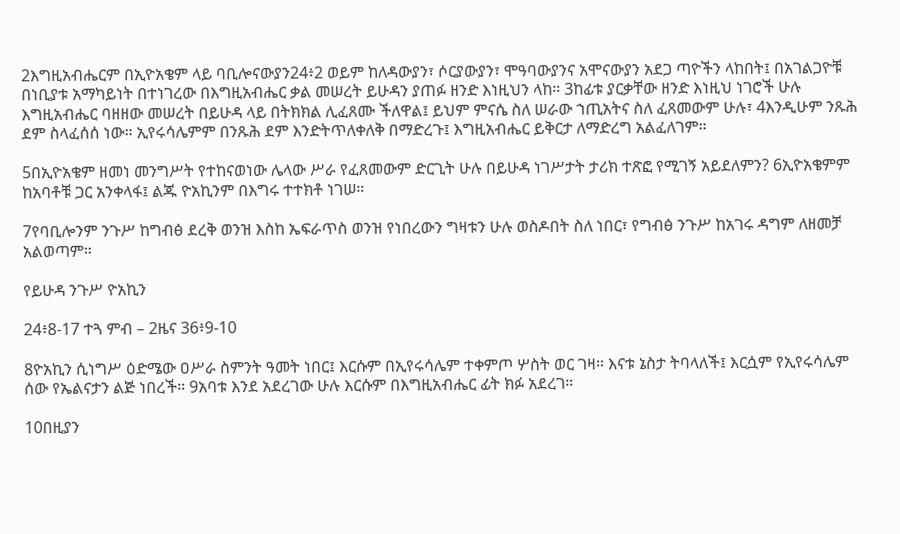2እግዚአብሔርም በኢዮአቄም ላይ ባቢሎናውያን24፥2 ወይም ከለዳውያን፣ ሶርያውያን፣ ሞዓባውያንና አሞናውያን አደጋ ጣዮችን ላከበት፤ በአገልጋዮቹ በነቢያቱ አማካይነት በተነገረው በእግዚአብሔር ቃል መሠረት ይሁዳን ያጠፉ ዘንድ እነዚህን ላከ። 3ከፊቱ ያርቃቸው ዘንድ እነዚህ ነገሮች ሁሉ እግዚአብሔር ባዘዘው መሠረት በይሁዳ ላይ በትክክል ሊፈጸሙ ችለዋል፤ ይህም ምናሴ ስለ ሠራው ኀጢአትና ስለ ፈጸመውም ሁሉ፣ 4እንዲሁም ንጹሕ ደም ስላፈሰሰ ነው። ኢየሩሳሌምም በንጹሕ ደም እንድትጥለቀለቅ በማድረጉ፤ እግዚአብሔር ይቅርታ ለማድረግ አልፈለገም።

5በኢዮአቄም ዘመነ መንግሥት የተከናወነው ሌላው ሥራ የፈጸመውም ድርጊት ሁሉ በይሁዳ ነገሥታት ታሪክ ተጽፎ የሚገኝ አይደለምን? 6ኢዮአቄምም ከአባቶቹ ጋር አንቀላፋ፤ ልጁ ዮአኪንም በእግሩ ተተክቶ ነገሠ።

7የባቢሎንም ንጉሥ ከግብፅ ደረቅ ወንዝ እስከ ኤፍራጥስ ወንዝ የነበረውን ግዛቱን ሁሉ ወስዶበት ስለ ነበር፣ የግብፅ ንጉሥ ከአገሩ ዳግም ለዘመቻ አልወጣም።

የይሁዳ ንጉሥ ዮአኪን

24፥8-17 ተጓ ምብ – 2ዜና 36፥9-10

8ዮአኪን ሲነግሥ ዕድሜው ዐሥራ ስምንት ዓመት ነበር፤ እርሱም በኢየሩሳሌም ተቀምጦ ሦስት ወር ገዛ። እናቱ ኔስታ ትባላለች፤ እርሷም የኢየሩሳሌም ሰው የኤልናታን ልጅ ነበረች። 9አባቱ እንደ አደረገው ሁሉ እርሱም በእግዚአብሔር ፊት ክፉ አደረገ።

10በዚያን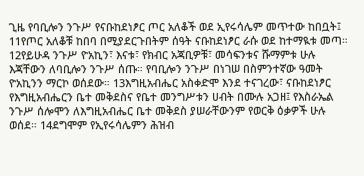ጊዜ የባቢሎን ንጉሥ የናቡከደነፆር ጦር አለቆች ወደ ኢየሩሳሌም መጥተው ከበቧት፤ 11የጦር አለቆቹ ከበባ በሚያደርጉበትም ሰዓት ናቡከደነፆር ራሱ ወደ ከተማዪቱ መጣ። 12የይሁዳ ንጉሥ ዮአኪን፣ እናቱ፣ የክብር አጃቢዎቹ፣ መሳፍንቱና ሹማምቱ ሁሉ እጃቸውን ለባቢሎን ንጉሥ ሰጡ። የባቢሎን ንጉሥ በነገሠ በስምንተኛው ዓመት ዮአኪንን ማርኮ ወሰደው። 13እግዚአብሔር አስቀድሞ እንደ ተናገረው፣ ናቡከደነፆር የእግዚአብሔርን ቤተ መቅደስና የቤተ መንግሥቱን ሀብት በሙሉ አጋዘ፤ የእስራኤል ንጉሥ ሰሎሞን ለእግዚአብሔር ቤተ መቅደስ ያሠራቸውንም የወርቅ ዕቃዎች ሁሉ ወሰደ። 14ደግሞም የኢየሩሳሌምን ሕዝብ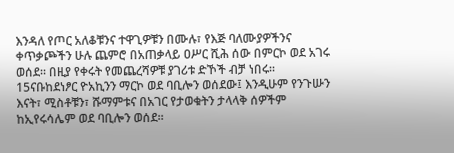እንዳለ የጦር አለቆቹንና ተዋጊዎቹን በሙሉ፣ የእጅ ባለሙያዎችንና ቀጥቃጮችን ሁሉ ጨምሮ በአጠቃላይ ዐሥር ሺሕ ሰው በምርኮ ወደ አገሩ ወሰደ። በዚያ የቀሩት የመጨረሻዎቹ ያገሪቱ ድኾች ብቻ ነበሩ። 15ናቡከደነፆር ዮአኪንን ማርኮ ወደ ባቢሎን ወሰደው፤ እንዲሁም የንጉሡን እናት፣ ሚስቶቹን፣ ሹማምቱና በአገር የታወቁትን ታላላቅ ሰዎችም ከኢየሩሳሌም ወደ ባቢሎን ወሰደ።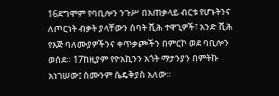16ደግሞም የባቢሎን ንጉሥ በአጠቃላይ ብርቱ የሆኑትንና ለጦርነት ብቃት ያላቸውን ሰባት ሺሕ ተዋጊዎች፣ አንድ ሺሕ የእጅ ባለሙያዎችንና ቀጥቃጮችን በምርኮ ወደ ባቢሎን ወሰደ። 17ከዚያም የዮአኪንን አጎት ማታንያን በምትኩ አነገሠው፤ ስሙንም ሴዴቅያስ አለው።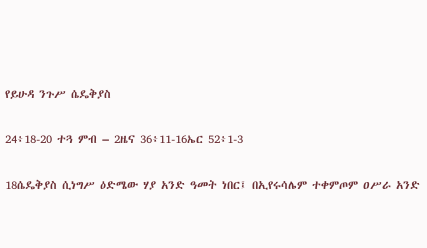የይሁዳ ንጉሥ ሴዴቅያስ

24፥18-20 ተጓ ምብ – 2ዜና 36፥11-16ኤር 52፥1-3

18ሴዴቅያስ ሲነግሥ ዕድሜው ሃያ አንድ ዓመት ነበር፤ በኢየሩሳሌም ተቀምጦም ዐሥራ አንድ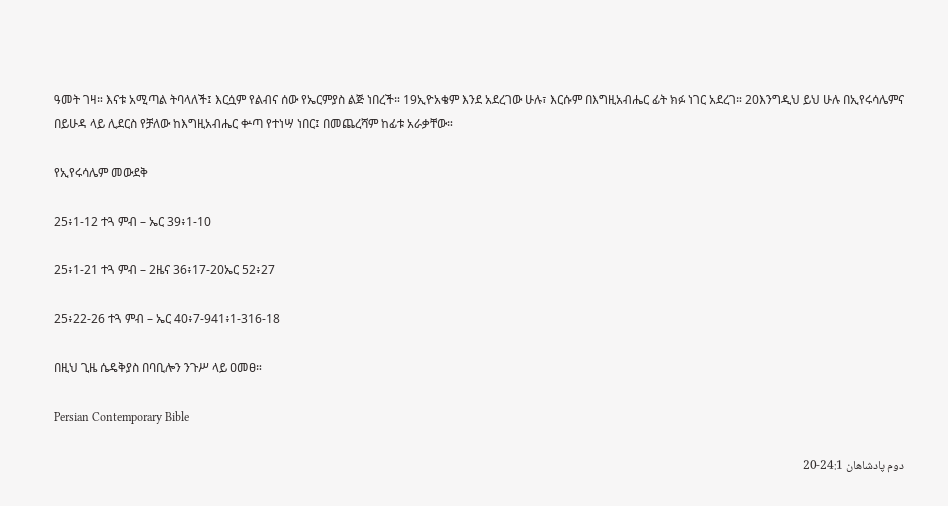ዓመት ገዛ። እናቱ አሚጣል ትባላለች፤ እርሷም የልብና ሰው የኤርምያስ ልጅ ነበረች። 19ኢዮአቄም እንደ አደረገው ሁሉ፣ እርሱም በእግዚአብሔር ፊት ክፉ ነገር አደረገ። 20እንግዲህ ይህ ሁሉ በኢየሩሳሌምና በይሁዳ ላይ ሊደርስ የቻለው ከእግዚአብሔር ቍጣ የተነሣ ነበር፤ በመጨረሻም ከፊቱ አራቃቸው።

የኢየሩሳሌም መውደቅ

25፥1-12 ተጓ ምብ – ኤር 39፥1-10

25፥1-21 ተጓ ምብ – 2ዜና 36፥17-20ኤር 52፥27

25፥22-26 ተጓ ምብ – ኤር 40፥7-941፥1-316-18

በዚህ ጊዜ ሴዴቅያስ በባቢሎን ንጉሥ ላይ ዐመፀ።

Persian Contemporary Bible

دوم پادشاهان 24:1-20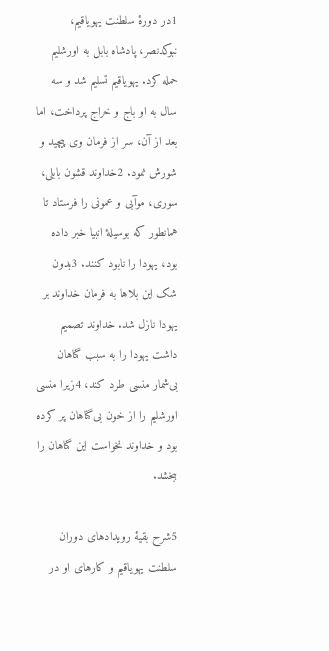1در دورهٔ سلطنت يهوياقيم، نبوكدنصر، پادشاه بابل به اورشليم حمله كرد. يهوياقيم تسليم شد و سه سال به او باج و خراج پرداخت، اما بعد از آن، سر از فرمان وی پيچيد و شورش نمود. 2خداوند قشون بابلی، سوری، موآبی و عمونی را فرستاد تا همانطور كه بوسيلهٔ انبيا خبر داده بود، يهودا را نابود كنند. 3بدون شک اين بلاها به فرمان خداوند بر يهودا نازل شد. خداوند تصميم داشت يهودا را به سبب گناهان بی‌شمار منسی طرد كند، 4زيرا منسی اورشليم را از خون بی‌گناهان پر كرده بود و خداوند نخواست اين گناهان را ببخشد.

5شرح بقيهٔ رويدادهای دوران سلطنت يهوياقيم و كارهای او در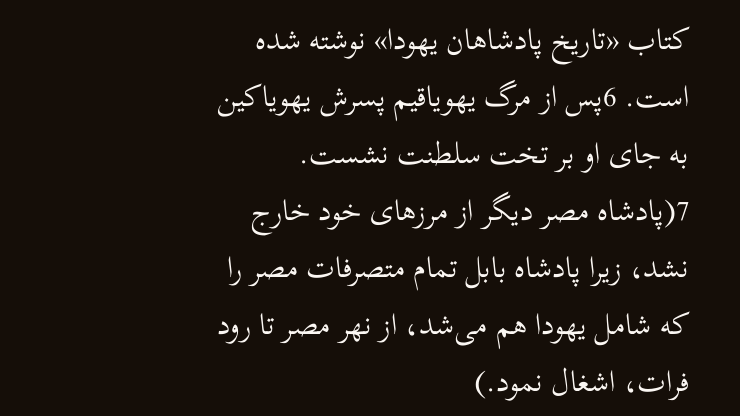كتاب «تاريخ پادشاهان يهودا» نوشته شده است. 6پس از مرگ يهوياقيم پسرش يهوياكين به جای او بر تخت سلطنت نشست. 7(پادشاه مصر ديگر از مرزهای خود خارج نشد، زيرا پادشاه بابل تمام متصرفات مصر را كه شامل يهودا هم می‌شد، از نهر مصر تا رود فرات، اشغال نمود.)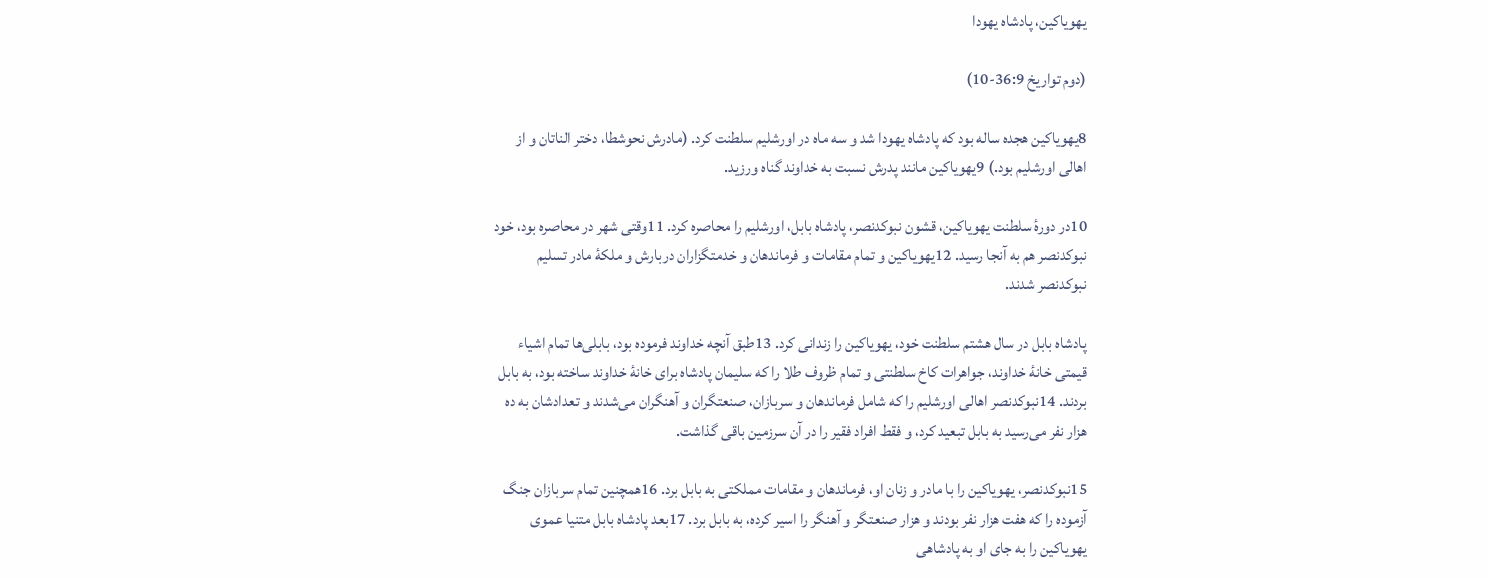يهوياكين، پادشاه يهودا

(دوم تواريخ 36:9-10)

8يهوياكين هجده ساله بود كه پادشاه يهودا شد و سه ماه در اورشليم سلطنت كرد. (مادرش نحوشطا، دختر الناتان و از اهالی اورشليم بود.) 9يهوياكين مانند پدرش نسبت به خداوند گناه ورزيد.

10در دورهٔ سلطنت يهوياكين، قشون نبوكدنصر، پادشاه بابل، اورشليم را محاصره كرد. 11وقتی شهر در محاصره بود، خود نبوكدنصر هم به آنجا رسيد. 12يهوياكين و تمام مقامات و فرماندهان و خدمتگزاران دربارش و ملكهٔ مادر تسليم نبوكدنصر شدند.

پادشاه بابل در سال هشتم سلطنت خود، يهوياكين را زندانی كرد. 13طبق آنچه خداوند فرموده بود، بابلی‌ها تمام اشياء قيمتی خانهٔ خداوند، جواهرات كاخ سلطنتی و تمام ظروف طلا را كه سليمان پادشاه برای خانهٔ خداوند ساخته بود، به بابل بردند. 14نبوكدنصر اهالی اورشليم را كه شامل فرماندهان و سربازان، صنعتگران و آهنگران می‌شدند و تعدادشان به ده هزار نفر می‌رسيد به بابل تبعيد كرد، و فقط افراد فقير را در آن سرزمين باقی گذاشت.

15نبوكدنصر، يهوياكين را با مادر و زنان او، فرماندهان و مقامات مملكتی به بابل برد. 16همچنين تمام سربازان جنگ آزموده را كه هفت هزار نفر بودند و هزار صنعتگر و آهنگر را اسير كرده، به بابل برد. 17بعد پادشاه بابل متنيا عموی يهوياكين را به جای او به پادشاهی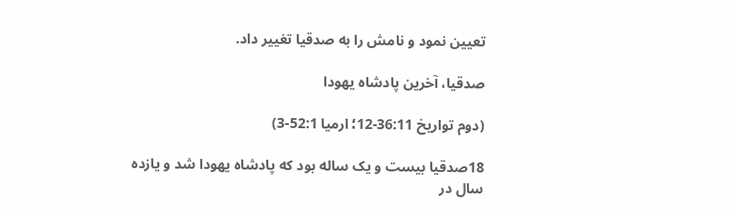تعيين نمود و نامش را به صدقيا تغيير داد.

صدقيا، آخرين پادشاه يهودا

(دوم تواريخ 36:11-12؛ ارميا 52:1-3)

18صدقيا بيست و يک ساله بود كه پادشاه يهودا شد و يازده سال در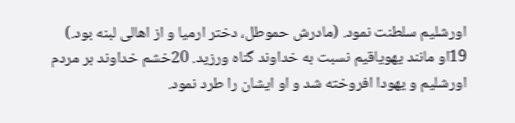اورشليم سلطنت نمود. (مادرش حموطل، دختر ارميا و از اهالی لبنه بود.) 19او مانند يهوياقيم نسبت به خداوند گناه ورزيد. 20خشم خداوند بر مردم اورشليم و يهودا افروخته شد و او ايشان را طرد نمود.